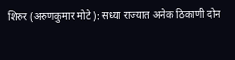शिरुर (अरुणकुमार मोटे): सध्या राज्यात अनेक ठिकाणी दोन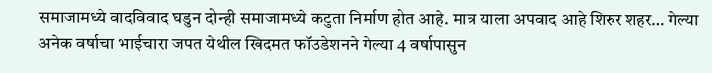समाजामध्ये वादविवाद घडुन दोन्ही समाजामध्ये कटुता निर्माण होत आहे. मात्र याला अपवाद आहे शिरुर शहर… गेल्या अनेक वर्षाचा भाईचारा जपत येथील खिदमत फॉउडेशनने गेल्या 4 वर्षापासुन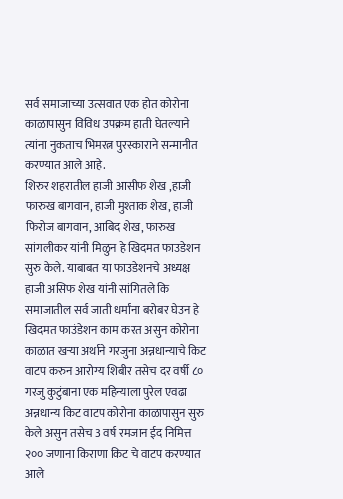सर्व समाजाच्या उत्सवात एक होत कोरोना काळापासुन विविध उपक्रम हाती घेतल्याने त्यांना नुकताच भिमरत्न पुरस्काराने सन्मानीत करण्यात आले आहे.
शिरुर शहरातील हाजी आसीफ शेख ,हाजी फारुख बागवान, हाजी मुश्ताक शेख, हाजी फिरोज बागवान, आबिद शेख, फारुख सांगलीकर यांनी मिळुन हे खिदमत फाउडेशन सुरु केले. याबाबत या फाउडेशनचे अध्यक्ष हाजी असिफ शेख यांनी सांगितले कि समाजातील सर्व जाती धर्मांना बरोबर घेउन हे खिदमत फाउंडेशन काम करत असुन कोरोना काळात खऱ्या अर्थाने गरजुना अन्नधान्याचे किट वाटप करुन आरोग्य शिबीर तसेच दर वर्षी ८० गरजु कुटुंबाना एक महिन्याला पुरेल एवढा अन्नधान्य किट वाटप कोरोना काळापासुन सुरु केले असुन तसेच 3 वर्ष रमजान ईद निमित्त २०० जणाना किराणा किट चे वाटप करण्यात आले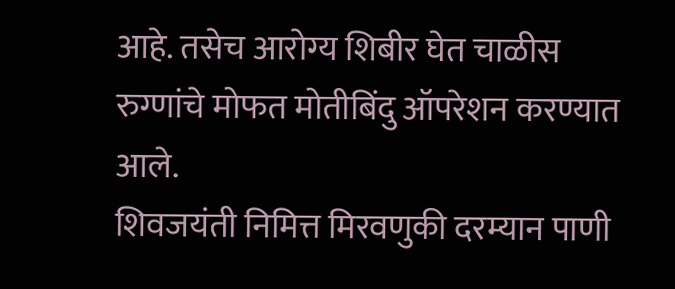आहे. तसेच आरोग्य शिबीर घेत चाळीस रुग्णांचे मोफत मोतीबिंदु ऑपरेशन करण्यात आले.
शिवजयंती निमित्त मिरवणुकी दरम्यान पाणी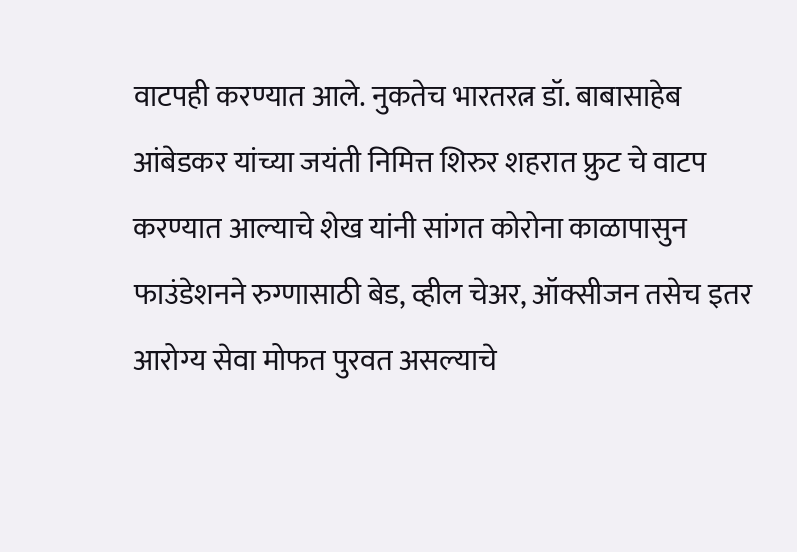वाटपही करण्यात आले. नुकतेच भारतरत्न डॉ. बाबासाहेब आंबेडकर यांच्या जयंती निमित्त शिरुर शहरात फ्रुट चे वाटप करण्यात आल्याचे शेख यांनी सांगत कोरोना काळापासुन फाउंडेशनने रुग्णासाठी बेड, व्हील चेअर, ऑक्सीजन तसेच इतर आरोग्य सेवा मोफत पुरवत असल्याचे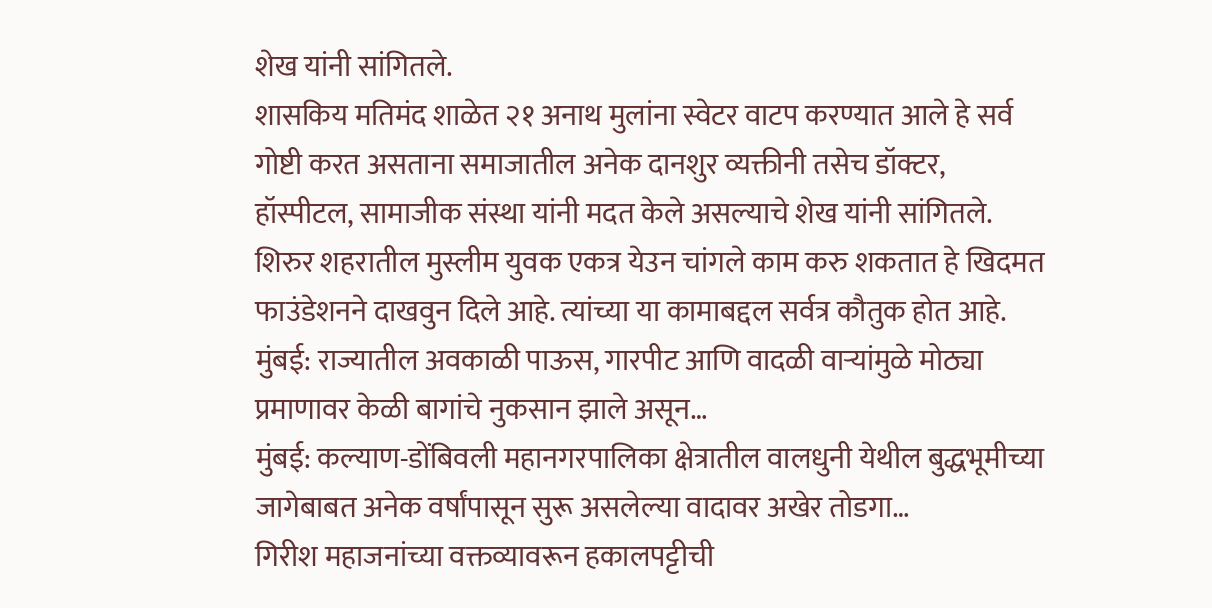शेख यांनी सांगितले.
शासकिय मतिमंद शाळेत २१ अनाथ मुलांना स्वेटर वाटप करण्यात आले हे सर्व गोष्टी करत असताना समाजातील अनेक दानशुर व्यक्तीनी तसेच डॉक्टर, हॉस्पीटल, सामाजीक संस्था यांनी मदत केले असल्याचे शेख यांनी सांगितले.
शिरुर शहरातील मुस्लीम युवक एकत्र येउन चांगले काम करु शकतात हे खिदमत फाउंडेशनने दाखवुन दिले आहे. त्यांच्या या कामाबद्दल सर्वत्र कौतुक होत आहे.
मुंबई: राज्यातील अवकाळी पाऊस, गारपीट आणि वादळी वाऱ्यांमुळे मोठ्या प्रमाणावर केळी बागांचे नुकसान झाले असून…
मुंबई: कल्याण-डोंबिवली महानगरपालिका क्षेत्रातील वालधुनी येथील बुद्धभूमीच्या जागेबाबत अनेक वर्षांपासून सुरू असलेल्या वादावर अखेर तोडगा…
गिरीश महाजनांच्या वक्तव्यावरून हकालपट्टीची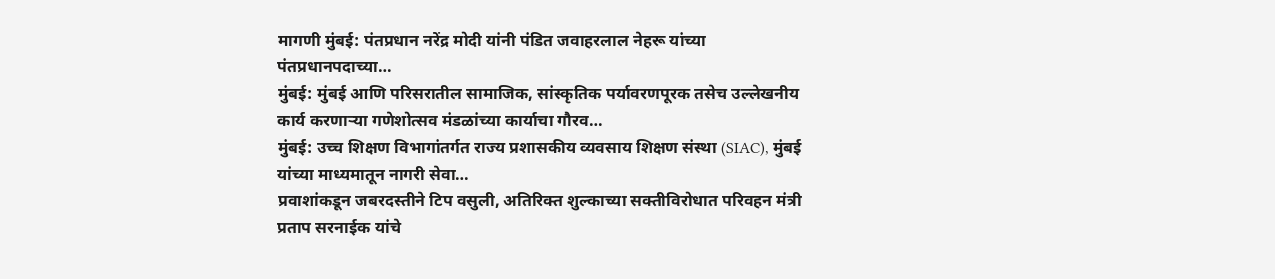मागणी मुंबई: पंतप्रधान नरेंद्र मोदी यांनी पंडित जवाहरलाल नेहरू यांच्या पंतप्रधानपदाच्या…
मुंबई: मुंबई आणि परिसरातील सामाजिक, सांस्कृतिक पर्यावरणपूरक तसेच उल्लेखनीय कार्य करणाऱ्या गणेशोत्सव मंडळांच्या कार्याचा गौरव…
मुंबई: उच्च शिक्षण विभागांतर्गत राज्य प्रशासकीय व्यवसाय शिक्षण संस्था (SIAC), मुंबई यांच्या माध्यमातून नागरी सेवा…
प्रवाशांकडून जबरदस्तीने टिप वसुली, अतिरिक्त शुल्काच्या सक्तीविरोधात परिवहन मंत्री प्रताप सरनाईक यांचे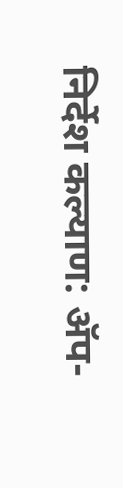निर्देश कल्याण: ॲप-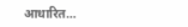आधारित…